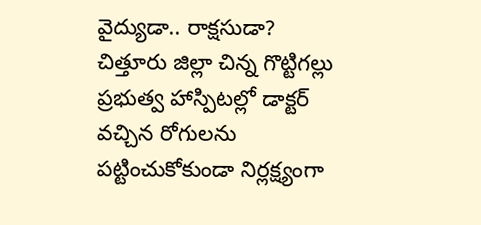వైద్యుడా.. రాక్షసుడా?
చిత్తూరు జిల్లా చిన్న గొట్టిగల్లు ప్రభుత్వ హాస్పిటల్లో డాక్టర్ వచ్చిన రోగులను పట్టించుకోకుండా నిర్లక్ష్యంగా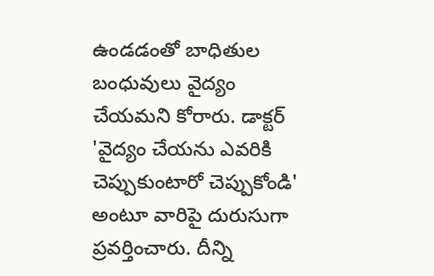ఉండడంతో బాధితుల బంధువులు వైద్యం చేయమని కోరారు. డాక్టర్ 'వైద్యం చేయను ఎవరికి చెప్పుకుంటారో చెప్పుకోండి' అంటూ వారిపై దురుసుగా ప్రవర్తించారు. దీన్ని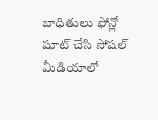బాధితులు ఫోన్లో షూట్ చేసి సోషల్ మీడియాలో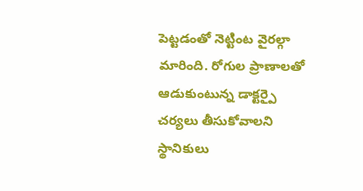పెట్టడంతో నెట్టింట వైరల్గా మారింది. రోగుల ప్రాణాలతో ఆడుకుంటున్న డాక్టర్పై చర్యలు తీసుకోవాలని స్థానికులు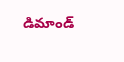డిమాండ్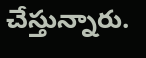చేస్తున్నారు.